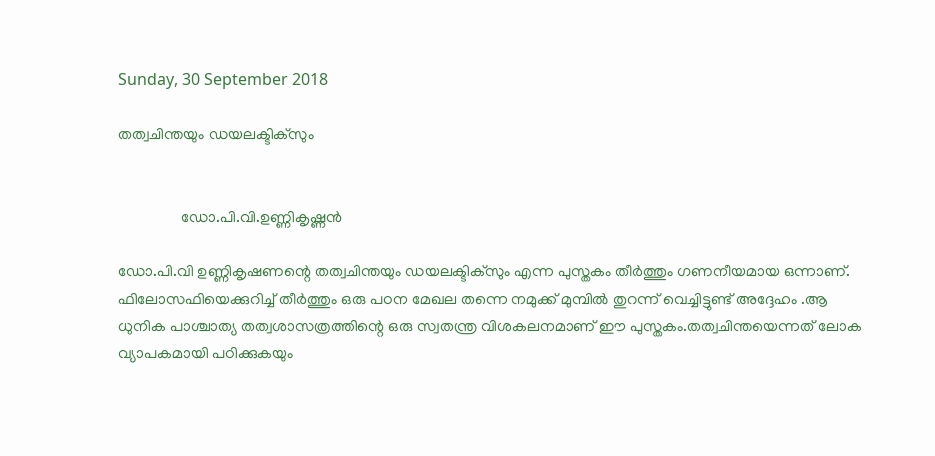Sunday, 30 September 2018

തത്വചിന്തയും ഡയലക്ടിക്സും


                ഡോ.പി.വി.ഉണ്ണികൃഷ്ണൻ

ഡോ.പി.വി ഉണ്ണികൃഷണന്റെ തത്വചിന്തയും ഡയലക്ടിക്സും എന്ന പുസ്തകം തീർത്തും ഗണനീയമായ ഒന്നാണ്. ഫിലോസഫിയെക്കുറിച്ച് തീർത്തും ഒരു പഠന മേഖല തന്നെ നമുക്ക് മുമ്പിൽ തുറന്ന് വെച്ചിട്ടുണ്ട് അദ്ദേഹം .ആ ധുനിക പാശ്ചാത്യ തത്വശാസത്രത്തിന്റെ ഒരു സ്വതന്ത്ര വിശകലനമാണ് ഈ പുസ്തകം.തത്വചിന്തയെന്നത് ലോക വ്യാപകമായി പഠിക്കുകയും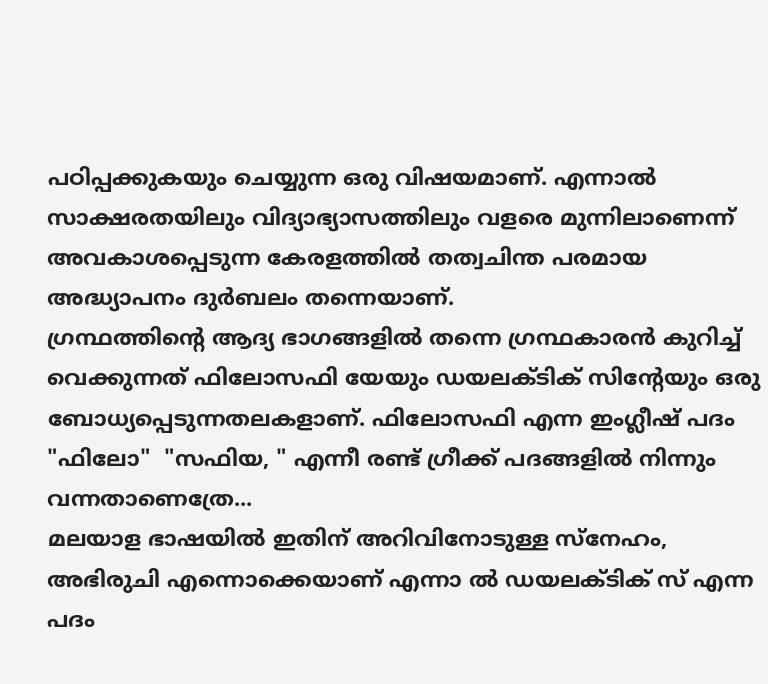പഠിപ്പക്കുകയും ചെയ്യുന്ന ഒരു വിഷയമാണ്. എന്നാൽ സാക്ഷരതയിലും വിദ്യാഭ്യാസത്തിലും വളരെ മുന്നിലാണെന്ന് അവകാശപ്പെടുന്ന കേരളത്തിൽ തത്വചിന്ത പരമായ അദ്ധ്യാപനം ദുർബലം തന്നെയാണ്.
ഗ്രന്ഥത്തിന്റെ ആദ്യ ഭാഗങ്ങളിൽ തന്നെ ഗ്രന്ഥകാരൻ കുറിച്ച് വെക്കുന്നത് ഫിലോസഫി യേയും ഡയലക്ടിക് സിന്റേയും ഒരു ബോധ്യപ്പെടുന്നതലകളാണ്. ഫിലോസഫി എന്ന ഇംഗ്ലീഷ് പദം "ഫിലോ"  "സഫിയ, " എന്നീ രണ്ട് ഗ്രീക്ക് പദങ്ങളിൽ നിന്നും വന്നതാണെത്രേ...
മലയാള ഭാഷയിൽ ഇതിന് അറിവിനോടുള്ള സ്നേഹം, അഭിരുചി എന്നൊക്കെയാണ് എന്നാ ൽ ഡയലക്ടിക് സ് എന്ന പദം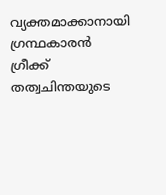വ്യക്തമാക്കാനായി ഗ്രന്ഥകാരൻ ഗ്രീക്ക് തത്വചിന്തയുടെ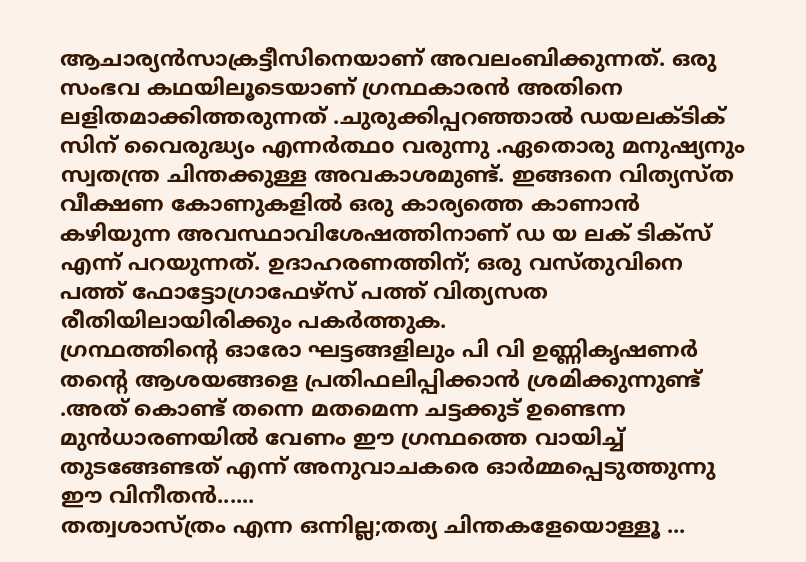ആചാര്യൻസാക്രട്ടീസിനെയാണ് അവലംബിക്കുന്നത്. ഒരു സംഭവ കഥയിലൂടെയാണ് ഗ്രന്ഥകാരൻ അതിനെ ലളിതമാക്കിത്തരുന്നത് .ചുരുക്കിപ്പറഞ്ഞാൽ ഡയലക്ടിക് സിന് വൈരുദ്ധ്യം എന്നർത്ഥo വരുന്നു .ഏതൊരു മനുഷ്യനും സ്വതന്ത്ര ചിന്തക്കുള്ള അവകാശമുണ്ട്. ഇങ്ങനെ വിത്യസ്ത വീക്ഷണ കോണുകളിൽ ഒരു കാര്യത്തെ കാണാൻ കഴിയുന്ന അവസ്ഥാവിശേഷത്തിനാണ് ഡ യ ലക് ടിക്സ് എന്ന് പറയുന്നത്. ഉദാഹരണത്തിന്; ഒരു വസ്തുവിനെ പത്ത് ഫോട്ടോഗ്രാഫേഴ്സ് പത്ത് വിത്യസത രീതിയിലായിരിക്കും പകർത്തുക.
ഗ്രന്ഥത്തിന്റെ ഓരോ ഘട്ടങ്ങളിലും പി വി ഉണ്ണികൃഷണർ തന്റെ ആശയങ്ങളെ പ്രതിഫലിപ്പിക്കാൻ ശ്രമിക്കുന്നുണ്ട് .അത് കൊണ്ട് തന്നെ മതമെന്ന ചട്ടക്കുട് ഉണ്ടെന്ന  മുൻധാരണയിൽ വേണം ഈ ഗ്രന്ഥത്തെ വായിച്ച് തുടങ്ങേണ്ടത് എന്ന് അനുവാചകരെ ഓർമ്മപ്പെടുത്തുന്നു ഈ വിനീതൻ......
തത്വശാസ്ത്രം എന്ന ഒന്നില്ല;തത്യ ചിന്തകളേയൊള്ളൂ ...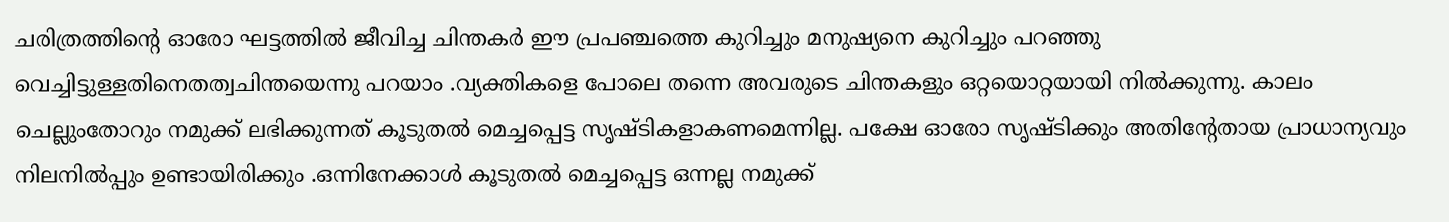ചരിത്രത്തിന്റെ ഓരോ ഘട്ടത്തിൽ ജീവിച്ച ചിന്തകർ ഈ പ്രപഞ്ചത്തെ കുറിച്ചും മനുഷ്യനെ കുറിച്ചും പറഞ്ഞു വെച്ചിട്ടുള്ളതിനെതത്വചിന്തയെന്നു പറയാം .വ്യക്തികളെ പോലെ തന്നെ അവരുടെ ചിന്തകളും ഒറ്റയൊറ്റയായി നിൽക്കുന്നു. കാലം ചെല്ലുംതോറും നമുക്ക് ലഭിക്കുന്നത് കൂടുതൽ മെച്ചപ്പെട്ട സൃഷ്ടികളാകണമെന്നില്ല. പക്ഷേ ഓരോ സൃഷ്ടിക്കും അതിന്റേതായ പ്രാധാന്യവും നിലനിൽപ്പും ഉണ്ടായിരിക്കും .ഒന്നിനേക്കാൾ കൂടുതൽ മെച്ചപ്പെട്ട ഒന്നല്ല നമുക്ക്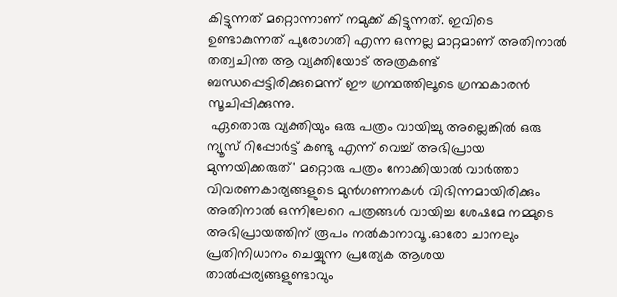കിട്ടുന്നത് മറ്റൊന്നാണ് നമുക്ക് കിട്ടുന്നത്. ഇവിടെ ഉണ്ടാകുന്നത് പുരോഗതി എന്ന ഒന്നല്ല മാറ്റമാണ് അതിനാൽ തത്വചിന്ത ആ വ്യക്തിയോട് അത്രകണ്ട് ബന്ധപ്പെട്ടിരിക്കുമെന്ന് ഈ ഗ്രന്ഥത്തിലൂടെ ഗ്രന്ഥകാരൻ സൂചിപ്പിക്കുന്നു.
 ഏതൊരു വ്യക്തിയും ഒരു പത്രം വായിച്ചു അല്ലെങ്കിൽ ഒരു ന്യൂസ് റിപ്പോർട്ട് കണ്ടു എന്ന് വെച്ച് അഭിപ്രായ മുന്നയിക്കരുത്' മറ്റൊരു പത്രം നോക്കിയാൽ വാർത്താ വിവരണകാര്യങ്ങളുടെ മുൻഗണനകൾ വിഭിന്നമായിരിക്കും അതിനാൽ ഒന്നിലേറെ പത്രങ്ങൾ വായിച്ച ശേഷമേ നമ്മുടെ അഭിപ്രായത്തിന് രൂപം നൽകാനാവൂ .ഓരോ ചാനലും പ്രതിനിധാനം ചെയ്യുന്ന പ്രത്യേക ആശയ താൽപ്പര്യങ്ങളുണ്ടാവും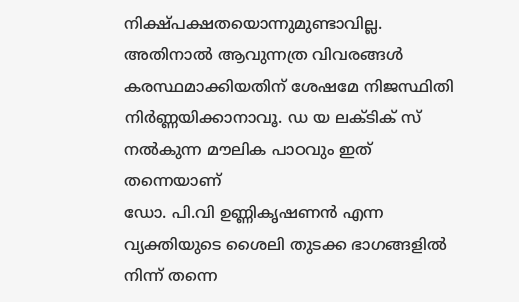നിക്ഷ്പക്ഷതയൊന്നുമുണ്ടാവില്ല. അതിനാൽ ആവുന്നത്ര വിവരങ്ങൾ കരസ്ഥമാക്കിയതിന് ശേഷമേ നിജസ്ഥിതി നിർണ്ണയിക്കാനാവൂ. ഡ യ ലക്ടിക് സ് നൽകുന്ന മൗലിക പാഠവും ഇത് തന്നെയാണ്
ഡോ. പി.വി ഉണ്ണികൃഷണൻ എന്ന വ്യക്തിയുടെ ശൈലി തുടക്ക ഭാഗങ്ങളിൽ നിന്ന് തന്നെ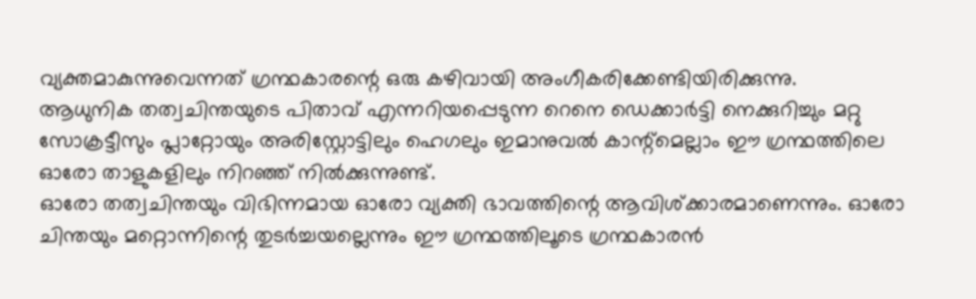വ്യക്തമാകുന്നുവെന്നത് ഗ്രന്ഥകാരന്റെ ഒരു കഴിവായി അംഗീകരിക്കേണ്ടിയിരിക്കുന്നു.
ആധുനിക തത്വചിന്തയുടെ പിതാവ് എന്നറിയപ്പെടുന്ന റെനെ ഡെക്കാർട്ടി നെക്കുറിച്ചും മറ്റു സോക്രട്ടീസും പ്ലാറ്റോയും അരിസ്റ്റോട്ടിലും ഹെഗലും ഇമാനുവൽ കാന്റ്മെല്ലാം ഈ ഗ്രന്ഥത്തിലെ ഓരോ താളുകളിലും നിറഞ്ഞ് നിൽക്കുന്നുണ്ട്.
ഓരോ തത്വചിന്തയും വിഭിന്നമായ ഓരോ വ്യക്തി ഭാവത്തിന്റെ ആവിശ്ക്കാരമാണെന്നും. ഓരോ ചിന്തയും മറ്റൊന്നിന്റെ തുടർച്ചയല്ലെന്നും ഈ ഗ്രന്ഥത്തിലൂടെ ഗ്രന്ഥകാരൻ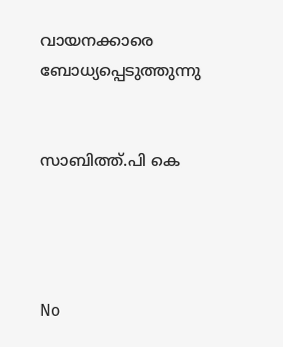വായനക്കാരെ ബോധ്യപ്പെടുത്തുന്നു


സാബിത്ത്.പി കെ




No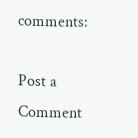comments:

Post a Comment